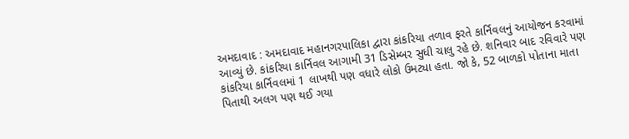અમદાવાદ : અમદાવાદ મહાનગરપાલિકા દ્વારા કાંકરિયા તળાવ ફરતે કાર્નિવલનું આયોજન કરવામાં આવ્યું છે. કાંકરિયા કાર્નિવલ આગામી 31 ડિસેમ્બર સુધી ચાલુ રહે છે. શનિવાર બાદ રવિવારે પણ કાંકરિયા કાર્નિવલમાં 1 લાખથી પણ વધારે લોકો ઉમટ્યા હતા. જો કે, 52 બાળકો પોતાના માતા પિતાથી અલગ પણ થઈ ગયા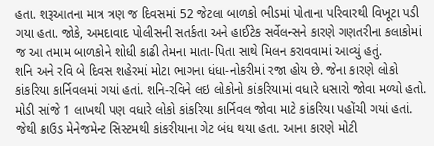હતા. શરૂઆતના માત્ર ત્રણ જ દિવસમાં 52 જેટલા બાળકો ભીડમાં પોતાના પરિવારથી વિખૂટા પડી ગયા હતા. જોકે, અમદાવાદ પોલીસની સતર્કતા અને હાઈટેક સર્વેલન્સને કારણે ગણતરીના કલાકોમાં જ આ તમામ બાળકોને શોધી કાઢી તેમના માતા-પિતા સાથે મિલન કરાવવામાં આવ્યું હતું.
શનિ અને રવિ બે દિવસ શહેરમાં મોટા ભાગના ધંધા-નોકરીમાં રજા હોય છે. જેના કારણે લોકો કાંકરિયા કાર્નિવલમાં ગયાં હતાં. શનિ-રવિને લઇ લોકોનો કાંકરિયામાં વધારે ધસારો જોવા મળ્યો હતો. મોડી સાંજે 1 લાખથી પણ વધારે લોકો કાંકરિયા કાર્નિવલ જોવા માટે કાંકરિયા પહોંચી ગયાં હતાં. જેથી ક્રાઉડ મેનેજમેન્ટ સિસ્ટમથી કાંકરીયાના ગેટ બંધ થયા હતા. આના કારણે મોટી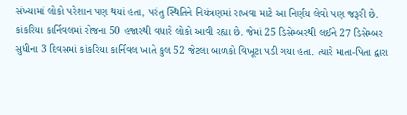સંખ્યામાં લોકો પરેશાન પણ થયાં હતા, પરંતુ સ્થિતિને નિયંત્રણમાં રાખવા માટે આ નિર્ણય લેવો પણ જરૂરી છે.
કાંકરિયા કાર્નિવલમાં રોજના 50 હજારથી વધારે લોકો આવી રહ્યા છે. જેમાં 25 ડિસેમ્બરથી લઈને 27 ડિસેમ્બર સુધીના 3 દિવસમાં કાંકરિયા કાર્નિવલ ખાતે કુલ 52 જેટલા બાળકો વિખૂટા પડી ગયા હતા. ત્યારે માતા-પિતા દ્વારા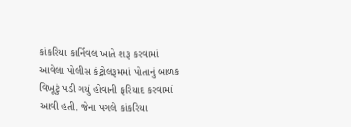કાંકરિયા કાર્નિવલ ખાતે શરૂ કરવામાં આવેલા પોલીસ કંટ્રોલરૂમમાં પોતાનું બાળક વિખૂટું પડી ગયું હોવાની ફરિયાદ કરવામાં આવી હતી. જેના પગલે કાંકરિયા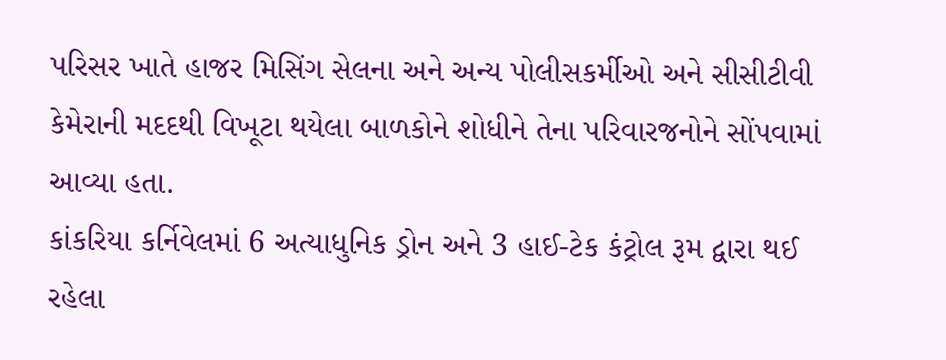પરિસર ખાતે હાજર મિસિંગ સેલના અને અન્ય પોલીસકર્મીઓ અને સીસીટીવી કેમેરાની મદદથી વિખૂટા થયેલા બાળકોને શોધીને તેના પરિવારજનોને સોંપવામાં આવ્યા હતા.
કાંકરિયા કર્નિવેલમાં 6 અત્યાધુનિક ડ્રોન અને 3 હાઈ-ટેક કંટ્રોલ રૂમ દ્વારા થઈ રહેલા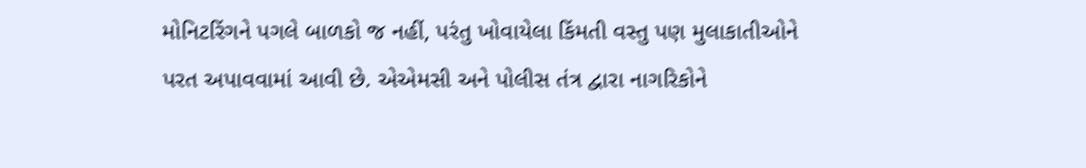મોનિટરિંગને પગલે બાળકો જ નહીં, પરંતુ ખોવાયેલા કિંમતી વસ્તુ પણ મુલાકાતીઓને પરત અપાવવામાં આવી છે. એએમસી અને પોલીસ તંત્ર દ્વારા નાગરિકોને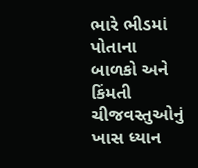ભારે ભીડમાં પોતાના બાળકો અને કિંમતી ચીજવસ્તુઓનું ખાસ ધ્યાન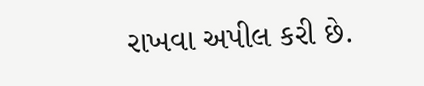રાખવા અપીલ કરી છે.